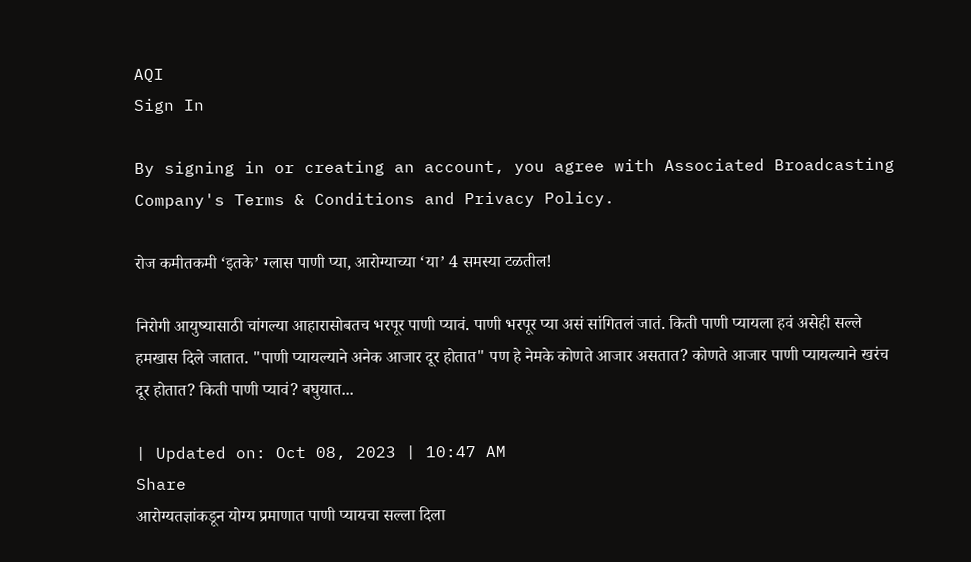AQI
Sign In

By signing in or creating an account, you agree with Associated Broadcasting Company's Terms & Conditions and Privacy Policy.

रोज कमीतकमी ‘इतके’ ग्लास पाणी प्या, आरोग्याच्या ‘या’ 4 समस्या टळतील!

निरोगी आयुष्यासाठी चांगल्या आहारासोबतच भरपूर पाणी प्यावं. पाणी भरपूर प्या असं सांगितलं जातं. किती पाणी प्यायला हवं असेही सल्ले हमखास दिले जातात. "पाणी प्यायल्याने अनेक आजार दूर होतात" पण हे नेमके कोणते आजार असतात? कोणते आजार पाणी प्यायल्याने खरंच दूर होतात? किती पाणी प्यावं? बघुयात...

| Updated on: Oct 08, 2023 | 10:47 AM
Share
आरोग्यतज्ञांकडून योग्य प्रमाणात पाणी प्यायचा सल्ला दिला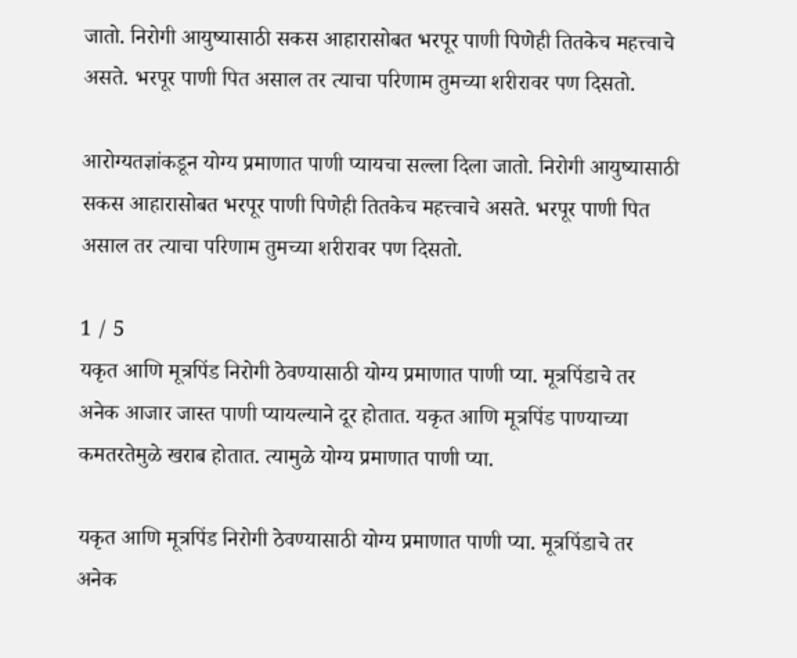जातो. निरोगी आयुष्यासाठी सकस आहारासोबत भरपूर पाणी पिणेही तितकेच महत्त्वाचे असते. भरपूर पाणी पित असाल तर त्याचा परिणाम तुमच्या शरीरावर पण दिसतो.

आरोग्यतज्ञांकडून योग्य प्रमाणात पाणी प्यायचा सल्ला दिला जातो. निरोगी आयुष्यासाठी सकस आहारासोबत भरपूर पाणी पिणेही तितकेच महत्त्वाचे असते. भरपूर पाणी पित असाल तर त्याचा परिणाम तुमच्या शरीरावर पण दिसतो.

1 / 5
यकृत आणि मूत्रपिंड निरोगी ठेवण्यासाठी योग्य प्रमाणात पाणी प्या. मूत्रपिंडाचे तर अनेक आजार जास्त पाणी प्यायल्याने दूर होतात. यकृत आणि मूत्रपिंड पाण्याच्या कमतरतेमुळे खराब होतात. त्यामुळे योग्य प्रमाणात पाणी प्या.

यकृत आणि मूत्रपिंड निरोगी ठेवण्यासाठी योग्य प्रमाणात पाणी प्या. मूत्रपिंडाचे तर अनेक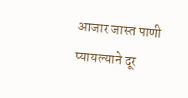आजार जास्त पाणी प्यायल्याने दूर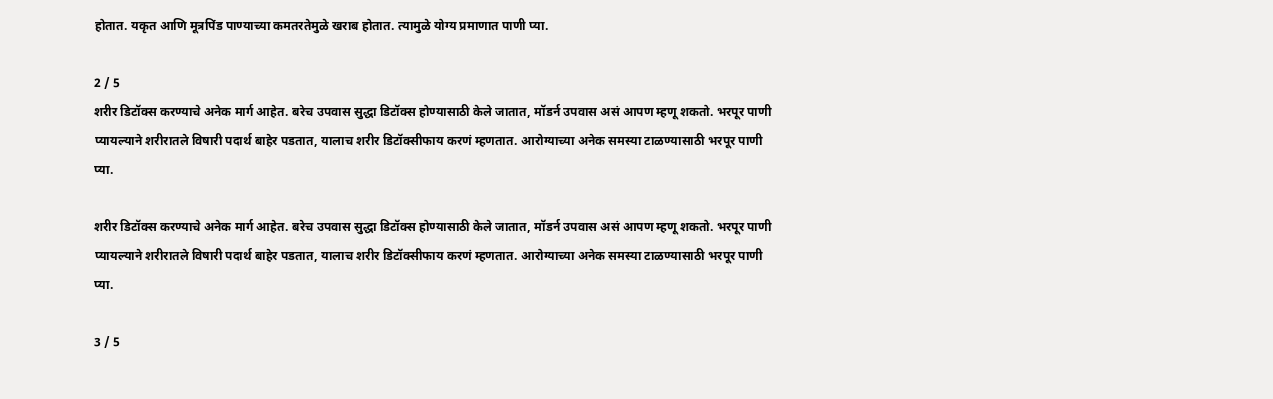होतात. यकृत आणि मूत्रपिंड पाण्याच्या कमतरतेमुळे खराब होतात. त्यामुळे योग्य प्रमाणात पाणी प्या.

2 / 5
शरीर डिटॉक्स करण्याचे अनेक मार्ग आहेत. बरेच उपवास सुद्धा डिटॉक्स होण्यासाठी केले जातात, मॉडर्न उपवास असं आपण म्हणू शकतो. भरपूर पाणी प्यायल्याने शरीरातले विषारी पदार्थ बाहेर पडतात, यालाच शरीर डिटॉक्सीफाय करणं म्हणतात. आरोग्याच्या अनेक समस्या टाळण्यासाठी भरपूर पाणी प्या.

शरीर डिटॉक्स करण्याचे अनेक मार्ग आहेत. बरेच उपवास सुद्धा डिटॉक्स होण्यासाठी केले जातात, मॉडर्न उपवास असं आपण म्हणू शकतो. भरपूर पाणी प्यायल्याने शरीरातले विषारी पदार्थ बाहेर पडतात, यालाच शरीर डिटॉक्सीफाय करणं म्हणतात. आरोग्याच्या अनेक समस्या टाळण्यासाठी भरपूर पाणी प्या.

3 / 5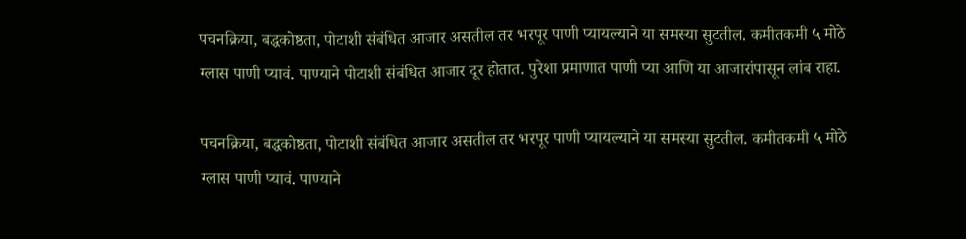पचनक्रिया, बद्धकोष्ठता, पोटाशी संबंधित आजार असतील तर भरपूर पाणी प्यायल्याने या समस्या सुटतील. कमीतकमी ५ मोठे ग्लास पाणी प्यावं. पाण्याने पोटाशी संबंधित आजार दूर होतात. पुरेशा प्रमाणात पाणी प्या आणि या आजारांपासून लांब राहा.

पचनक्रिया, बद्धकोष्ठता, पोटाशी संबंधित आजार असतील तर भरपूर पाणी प्यायल्याने या समस्या सुटतील. कमीतकमी ५ मोठे ग्लास पाणी प्यावं. पाण्याने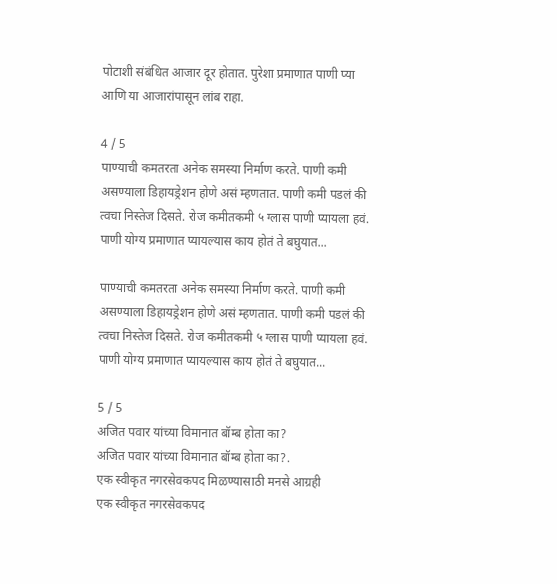पोटाशी संबंधित आजार दूर होतात. पुरेशा प्रमाणात पाणी प्या आणि या आजारांपासून लांब राहा.

4 / 5
पाण्याची कमतरता अनेक समस्या निर्माण करते. पाणी कमी असण्याला डिहायड्रेशन होणे असं म्हणतात. पाणी कमी पडलं की त्वचा निस्तेज दिसते. रोज कमीतकमी ५ ग्लास पाणी प्यायला हवं. पाणी योग्य प्रमाणात प्यायल्यास काय होतं ते बघुयात...

पाण्याची कमतरता अनेक समस्या निर्माण करते. पाणी कमी असण्याला डिहायड्रेशन होणे असं म्हणतात. पाणी कमी पडलं की त्वचा निस्तेज दिसते. रोज कमीतकमी ५ ग्लास पाणी प्यायला हवं. पाणी योग्य प्रमाणात प्यायल्यास काय होतं ते बघुयात...

5 / 5
अजित पवार यांच्या विमानात बॉम्ब होता का?
अजित पवार यांच्या विमानात बॉम्ब होता का?.
एक स्वीकृत नगरसेवकपद मिळण्यासाठी मनसे आग्रही
एक स्वीकृत नगरसेवकपद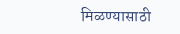मिळण्यासाठी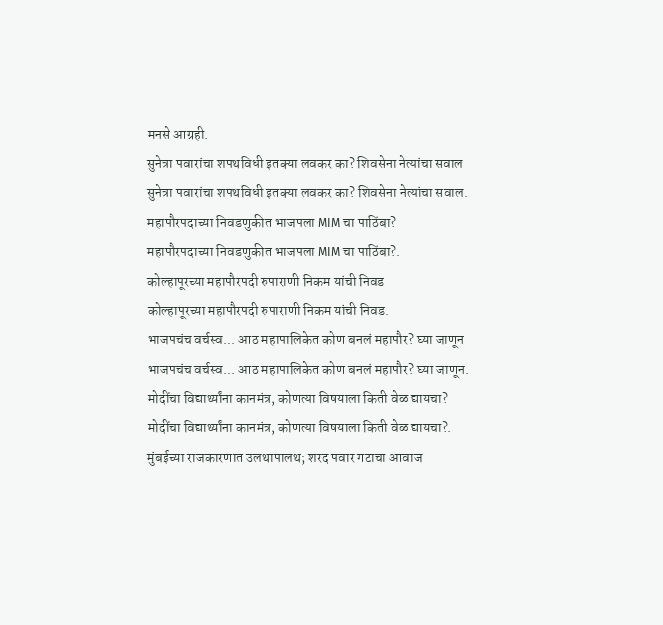मनसे आग्रही.
सुनेत्रा पवारांचा शपथविधी इतक्या लवकर का? शिवसेना नेत्यांचा सवाल
सुनेत्रा पवारांचा शपथविधी इतक्या लवकर का? शिवसेना नेत्यांचा सवाल.
महापौरपदाच्या निवडणुकीत भाजपला MIM चा पाठिंबा?
महापौरपदाच्या निवडणुकीत भाजपला MIM चा पाठिंबा?.
कोल्हापूरच्या महापौरपदी रुपाराणी निकम यांची निवड
कोल्हापूरच्या महापौरपदी रुपाराणी निकम यांची निवड.
भाजपचंच वर्चस्व... आठ महापालिकेत कोण बनलं महापौर? घ्या जाणून
भाजपचंच वर्चस्व... आठ महापालिकेत कोण बनलं महापौर? घ्या जाणून.
मोदींचा विद्यार्थ्यांना कानमंत्र, कोणत्या विषयाला किती वेळ द्यायचा?
मोदींचा विद्यार्थ्यांना कानमंत्र, कोणत्या विषयाला किती वेळ द्यायचा?.
मुंबईच्या राजकारणात उलथापालथ; शरद पवार गटाचा आवाज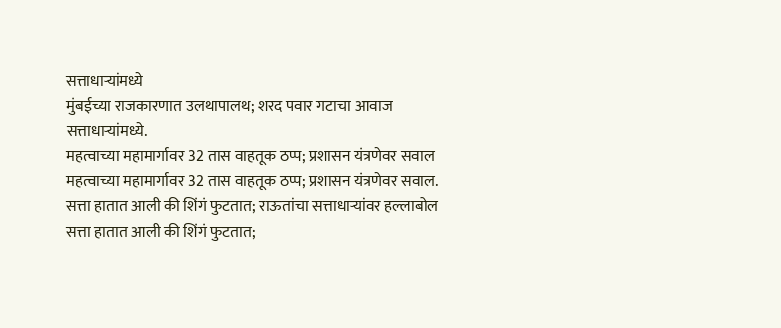सत्ताधाऱ्यांमध्ये
मुंबईच्या राजकारणात उलथापालथ; शरद पवार गटाचा आवाज सत्ताधाऱ्यांमध्ये.
महत्वाच्या महामार्गावर 32 तास वाहतूक ठप्प; प्रशासन यंत्रणेवर सवाल
महत्वाच्या महामार्गावर 32 तास वाहतूक ठप्प; प्रशासन यंत्रणेवर सवाल.
सत्ता हातात आली की शिंगं फुटतात; राऊतांचा सत्ताधाऱ्यांवर हल्लाबोल
सत्ता हातात आली की शिंगं फुटतात;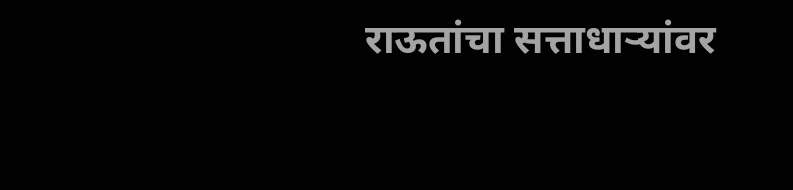राऊतांचा सत्ताधाऱ्यांवर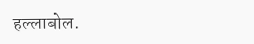हल्लाबोल.